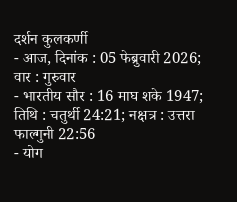दर्शन कुलकर्णी
- आज, दिनांक : 05 फेब्रुवारी 2026; वार : गुरुवार
- भारतीय सौर : 16 माघ शके 1947; तिथि : चतुर्थी 24:21; नक्षत्र : उत्तरा फाल्गुनी 22:56
- योग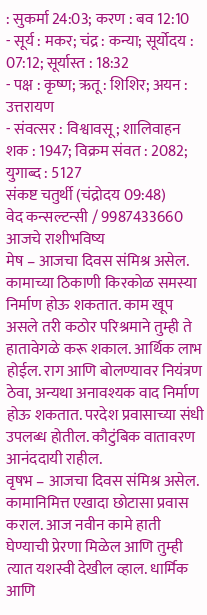: सुकर्मा 24:03; करण : बव 12:10
- सूर्य : मकर; चंद्र : कन्या; सूर्योदय : 07:12; सूर्यास्त : 18:32
- पक्ष : कृष्ण; ऋतू : शिशिर; अयन : उत्तरायण
- संवत्सर : विश्वावसू; शालिवाहन शक : 1947; विक्रम संवत : 2082; युगाब्द : 5127
संकष्ट चतुर्थी (चंद्रोदय 09:48)
वेद कन्सल्टन्सी / 9987433660
आजचे राशीभविष्य
मेष – आजचा दिवस संमिश्र असेल. कामाच्या ठिकाणी किरकोळ समस्या निर्माण होऊ शकतात. काम खूप असले तरी कठोर परिश्रमाने तुम्ही ते हातावेगळे करू शकाल. आर्थिक लाभ होईल. राग आणि बोलण्यावर नियंत्रण ठेवा, अन्यथा अनावश्यक वाद निर्माण होऊ शकतात. परदेश प्रवासाच्या संधी उपलब्ध होतील. कौटुंबिक वातावरण आनंददायी राहील.
वृषभ – आजचा दिवस संमिश्र असेल. कामानिमित्त एखादा छोटासा प्रवास कराल. आज नवीन कामे हाती घेण्याची प्रेरणा मिळेल आणि तुम्ही त्यात यशस्वी देखील व्हाल. धार्मिक आणि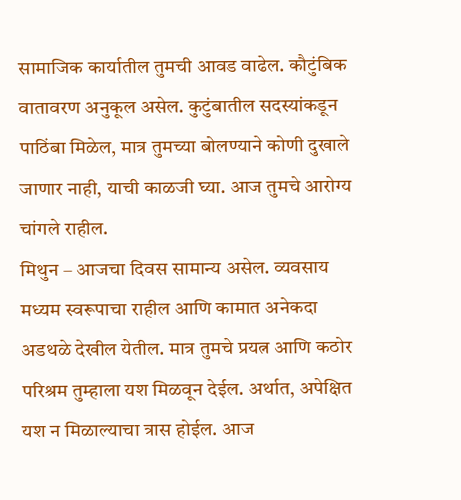सामाजिक कार्यातील तुमची आवड वाढेल. कौटुंबिक वातावरण अनुकूल असेल. कुटुंबातील सदस्यांकडून पाठिंबा मिळेल, मात्र तुमच्या बोलण्याने कोणी दुखाले जाणार नाही, याची काळजी घ्या. आज तुमचे आरोग्य चांगले राहील.
मिथुन – आजचा दिवस सामान्य असेल. व्यवसाय मध्यम स्वरूपाचा राहील आणि कामात अनेकदा अडथळे देखील येतील. मात्र तुमचे प्रयत्न आणि कठोर परिश्रम तुम्हाला यश मिळवून देईल. अर्थात, अपेक्षित यश न मिळाल्याचा त्रास होईल. आज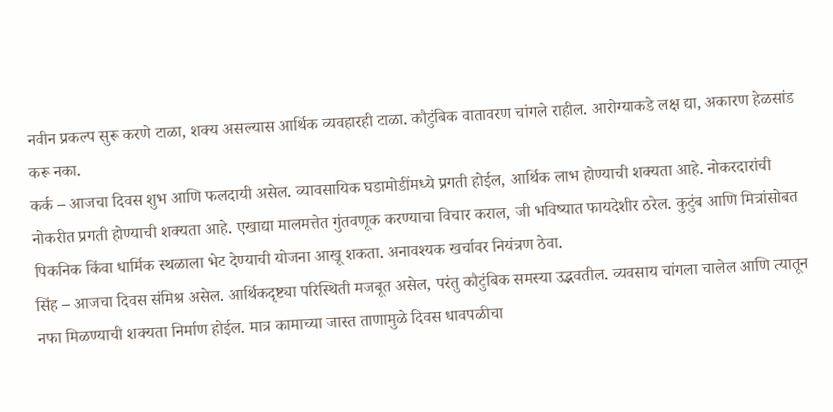नवीन प्रकल्प सुरू करणे टाळा, शक्य असल्यास आर्थिक व्यवहारही टाळा. कौटुंबिक वातावरण चांगले राहील. आरोग्याकडे लक्ष द्या, अकारण हेळसांड करू नका.
कर्क – आजचा दिवस शुभ आणि फलदायी असेल. व्यावसायिक घडामोडींमध्ये प्रगती होईल, आर्थिक लाभ होण्याची शक्यता आहे. नोकरदारांची नोकरीत प्रगती होण्याची शक्यता आहे. एखाद्या मालमत्तेत गुंतवणूक करण्याचा विचार कराल, जी भविष्यात फायदेशीर ठरेल. कुटुंब आणि मित्रांसोबत पिकनिक किंवा धार्मिक स्थळाला भेट देण्याची योजना आखू शकता. अनावश्यक खर्चावर नियंत्रण ठेवा.
सिंह – आजचा दिवस संमिश्र असेल. आर्थिकदृष्ट्या परिस्थिती मजबूत असेल, परंतु कौटुंबिक समस्या उद्भवतील. व्यवसाय चांगला चालेल आणि त्यातून नफा मिळण्याची शक्यता निर्माण होईल. मात्र कामाच्या जास्त ताणामुळे दिवस धावपळीचा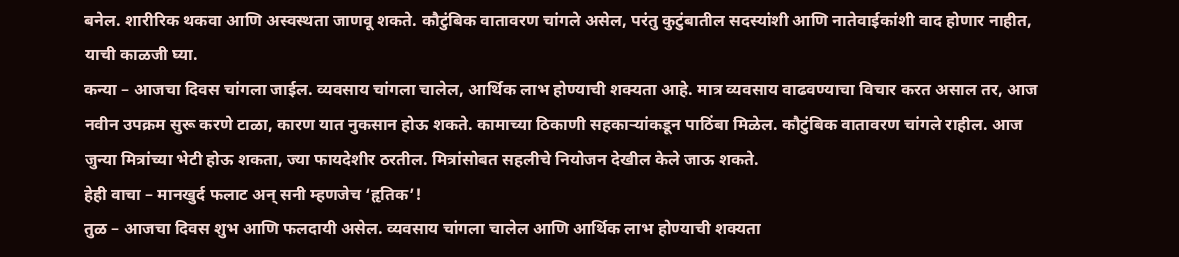बनेल. शारीरिक थकवा आणि अस्वस्थता जाणवू शकते. कौटुंबिक वातावरण चांगले असेल, परंतु कुटुंबातील सदस्यांशी आणि नातेवाईकांशी वाद होणार नाहीत, याची काळजी घ्या.
कन्या – आजचा दिवस चांगला जाईल. व्यवसाय चांगला चालेल, आर्थिक लाभ होण्याची शक्यता आहे. मात्र व्यवसाय वाढवण्याचा विचार करत असाल तर, आज नवीन उपक्रम सुरू करणे टाळा, कारण यात नुकसान होऊ शकते. कामाच्या ठिकाणी सहकाऱ्यांकडून पाठिंबा मिळेल. कौटुंबिक वातावरण चांगले राहील. आज जुन्या मित्रांच्या भेटी होऊ शकता, ज्या फायदेशीर ठरतील. मित्रांसोबत सहलीचे नियोजन देखील केले जाऊ शकते.
हेही वाचा – मानखुर्द फलाट अन् सनी म्हणजेच ‘हृतिक’!
तुळ – आजचा दिवस शुभ आणि फलदायी असेल. व्यवसाय चांगला चालेल आणि आर्थिक लाभ होण्याची शक्यता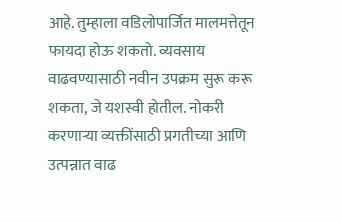आहे. तुम्हाला वडिलोपार्जित मालमत्तेतून फायदा होऊ शकतो. व्यवसाय वाढवण्यासाठी नवीन उपक्रम सुरू करू शकता, जे यशस्वी होतील. नोकरी करणाऱ्या व्यक्तींसाठी प्रगतीच्या आणि उत्पन्नात वाढ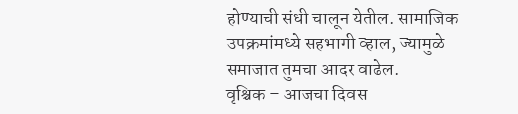होण्याची संधी चालून येतील. सामाजिक उपक्रमांमध्ये सहभागी व्हाल, ज्यामुळे समाजात तुमचा आदर वाढेल.
वृश्चिक – आजचा दिवस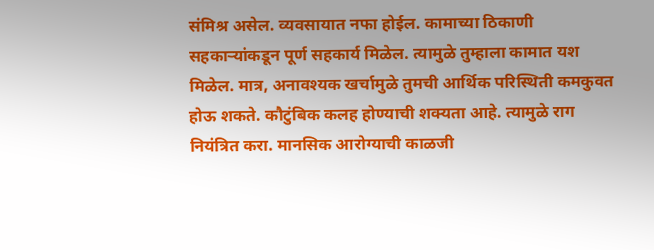संमिश्र असेल. व्यवसायात नफा होईल. कामाच्या ठिकाणी सहकाऱ्यांकडून पूर्ण सहकार्य मिळेल. त्यामुळे तुम्हाला कामात यश मिळेल. मात्र, अनावश्यक खर्चामुळे तुमची आर्थिक परिस्थिती कमकुवत होऊ शकते. कौटुंबिक कलह होण्याची शक्यता आहे. त्यामुळे राग नियंत्रित करा. मानसिक आरोग्याची काळजी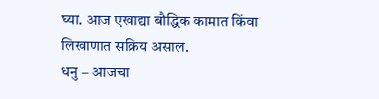घ्या. आज एखाद्या बौद्धिक कामात किंवा लिखाणात सक्रिय असाल.
धनु – आजचा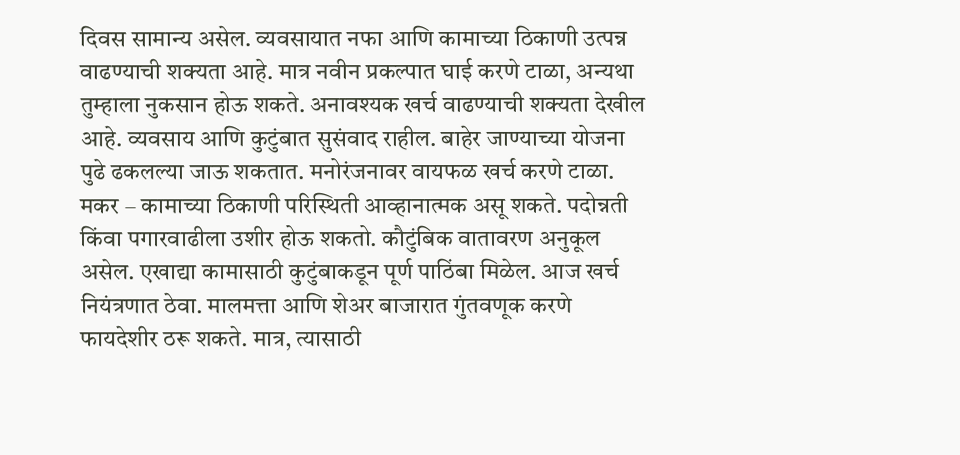दिवस सामान्य असेल. व्यवसायात नफा आणि कामाच्या ठिकाणी उत्पन्न वाढण्याची शक्यता आहे. मात्र नवीन प्रकल्पात घाई करणे टाळा, अन्यथा तुम्हाला नुकसान होऊ शकते. अनावश्यक खर्च वाढण्याची शक्यता देखील आहे. व्यवसाय आणि कुटुंबात सुसंवाद राहील. बाहेर जाण्याच्या योजना पुढे ढकलल्या जाऊ शकतात. मनोरंजनावर वायफळ खर्च करणे टाळा.
मकर – कामाच्या ठिकाणी परिस्थिती आव्हानात्मक असू शकते. पदोन्नती किंवा पगारवाढीला उशीर होऊ शकतो. कौटुंबिक वातावरण अनुकूल असेल. एखाद्या कामासाठी कुटुंबाकडून पूर्ण पाठिंबा मिळेल. आज खर्च नियंत्रणात ठेवा. मालमत्ता आणि शेअर बाजारात गुंतवणूक करणे फायदेशीर ठरू शकते. मात्र, त्यासाठी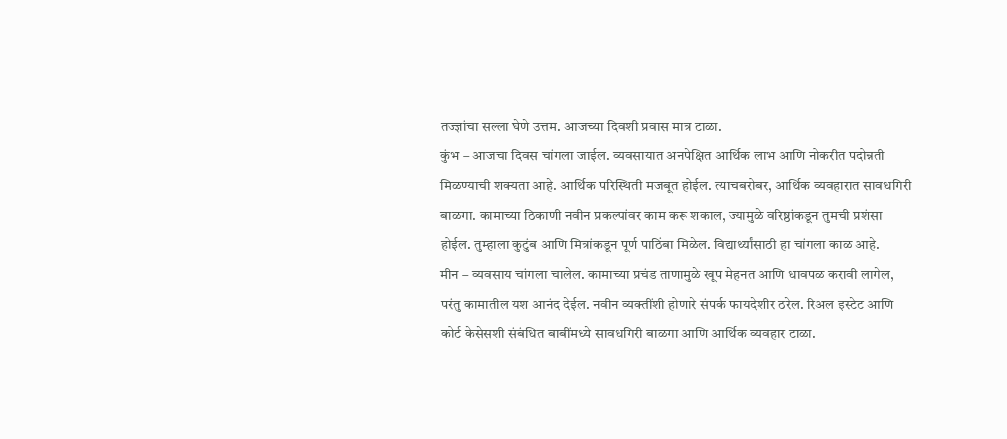तज्ज्ञांचा सल्ला घेणे उत्तम. आजच्या दिवशी प्रवास मात्र टाळा.
कुंभ – आजचा दिवस चांगला जाईल. व्यवसायात अनपेक्षित आर्थिक लाभ आणि नोकरीत पदोन्नती मिळण्याची शक्यता आहे. आर्थिक परिस्थिती मजबूत होईल. त्याचबरोबर, आर्थिक व्यवहारात सावधगिरी बाळगा. कामाच्या ठिकाणी नवीन प्रकल्पांवर काम करू शकाल, ज्यामुळे वरिष्ठांकडून तुमची प्रशंसा होईल. तुम्हाला कुटुंब आणि मित्रांकडून पूर्ण पाठिंबा मिळेल. विद्यार्थ्यांसाठी हा चांगला काळ आहे.
मीन – व्यवसाय चांगला चालेल. कामाच्या प्रचंड ताणामुळे खूप मेहनत आणि धावपळ करावी लागेल, परंतु कामातील यश आनंद देईल. नवीन व्यक्तींशी होणारे संपर्क फायदेशीर ठरेल. रिअल इस्टेट आणि कोर्ट केसेसशी संबंधित बाबींमध्ये सावधगिरी बाळगा आणि आर्थिक व्यवहार टाळा.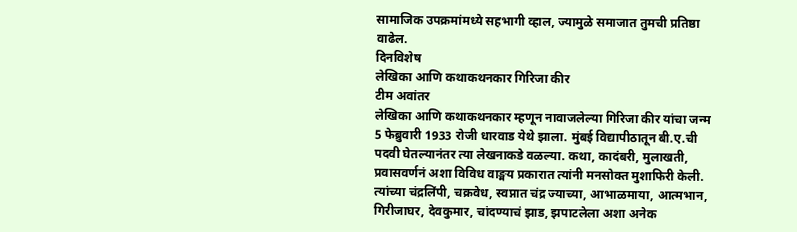सामाजिक उपक्रमांमध्ये सहभागी व्हाल, ज्यामुळे समाजात तुमची प्रतिष्ठा वाढेल.
दिनविशेष
लेखिका आणि कथाकथनकार गिरिजा कीर
टीम अवांतर
लेखिका आणि कथाकथनकार म्हणून नावाजलेल्या गिरिजा कीर यांचा जन्म 5 फेब्रुवारी 1933 रोजी धारवाड येथे झाला. मुंबई विद्यापीठातून बी.ए.ची पदवी घेतल्यानंतर त्या लेखनाकडे वळल्या. कथा, कादंबरी, मुलाखती, प्रवासवर्णनं अशा विविध वाङ्मय प्रकारात त्यांनी मनसोक्त मुशाफिरी केली. त्यांच्या चंद्रलिंपी, चक्रवेध, स्वप्नात चंद्र ज्याच्या, आभाळमाया, आत्मभान, गिरीजाघर, देवकुमार, चांदण्याचं झाड, झपाटलेला अशा अनेक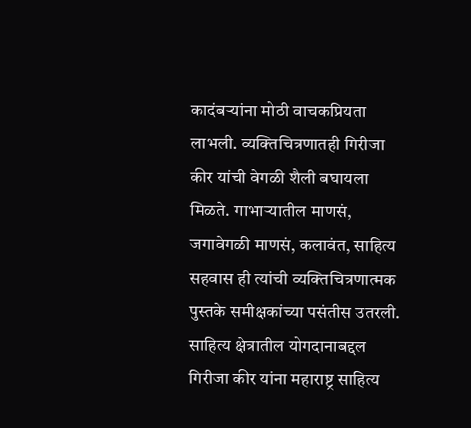कादंबऱ्यांना मोठी वाचकप्रियता लाभली. व्यक्तिचित्रणातही गिरीजा कीर यांची वेगळी शैली बघायला मिळते. गाभाऱ्यातील माणसं, जगावेगळी माणसं, कलावंत, साहित्य सहवास ही त्यांची व्यक्तिचित्रणात्मक पुस्तके समीक्षकांच्या पसंतीस उतरली.
साहित्य क्षेत्रातील योगदानाबद्दल गिरीजा कीर यांना महाराष्ट्र साहित्य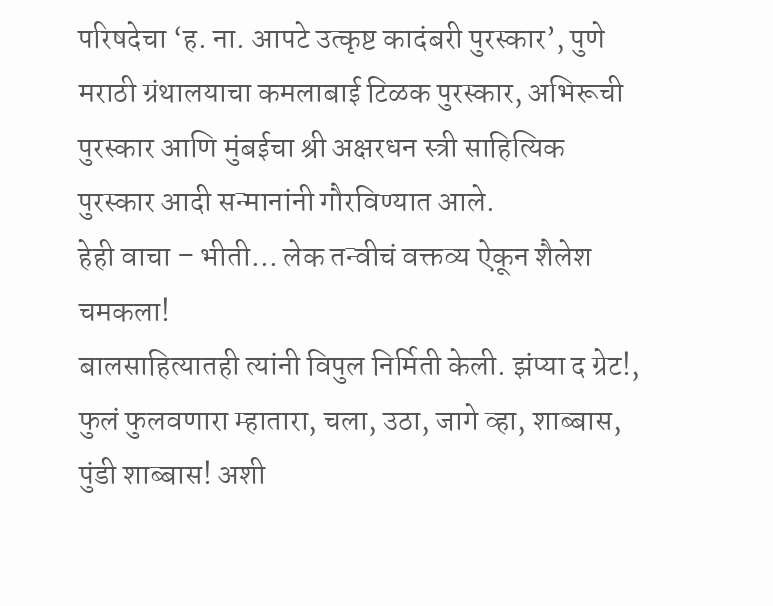परिषदेचा ‘ह. ना. आपटे उत्कृष्ट कादंबरी पुरस्कार’, पुणे मराठी ग्रंथालयाचा कमलाबाई टिळक पुरस्कार, अभिरूची पुरस्कार आणि मुंबईचा श्री अक्षरधन स्त्री साहित्यिक पुरस्कार आदी सन्मानांनी गौरविण्यात आले.
हेही वाचा – भीती… लेक तन्वीचं वक्तव्य ऐकून शैलेश चमकला!
बालसाहित्यातही त्यांनी विपुल निर्मिती केली. झंप्या द ग्रेट!, फुलं फुलवणारा म्हातारा, चला, उठा, जागे व्हा, शाब्बास, पुंडी शाब्बास! अशी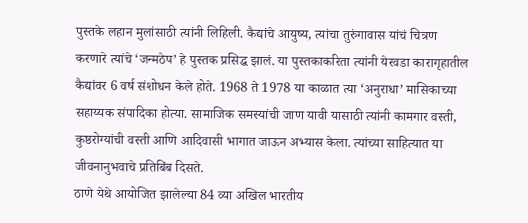पुस्तके लहान मुलांसाठी त्यांनी लिहिली. कैद्यांचे आयुष्य, त्यांचा तुरुंगावास यांचं चित्रण करणारे त्यांचे ‘जन्मठेप’ हे पुस्तक प्रसिद्ध झालं. या पुस्तकाकरिता त्यांनी येरवडा कारागृहातील कैद्यांवर 6 वर्ष संशोधन केले होते. 1968 ते 1978 या काळात त्या ‘अनुराधा’ मासिकाच्या सहाय्यक संपादिका होत्या. सामाजिक समस्यांची जाण यावी यासाठी त्यांनी कामगार वस्ती, कुष्ठरोग्यांची वस्ती आणि आदिवासी भागात जाऊन अभ्यास केला. त्यांच्या साहित्यात या जीवनानुभवाचे प्रतिबिंब दिसते.
ठाणे येथे आयोजित झालेल्या 84 व्या अखिल भारतीय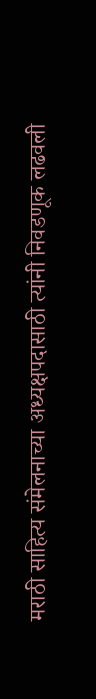मराठी साहित्य संमेलनाच्या अध्यक्षपदासाठी त्यांनी निवडणूक लढवली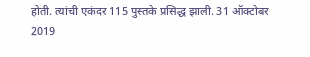होती. त्यांची एकंदर 115 पुस्तके प्रसिद्ध झाली. 31 ऑक्टोबर 2019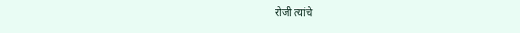रोजी त्यांचे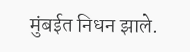मुंबईत निधन झाले.